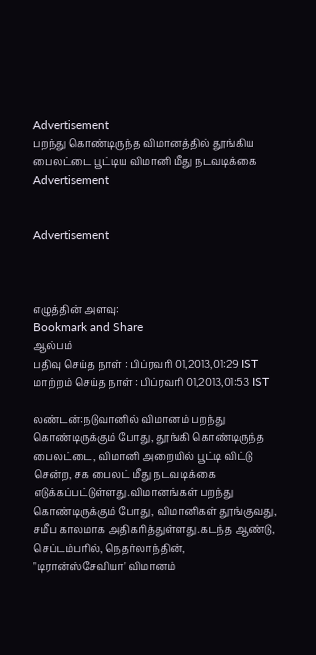Advertisement
பறந்து கொண்டிருந்த விமானத்தில் தூங்கிய பைலட்டை பூட்டிய விமானி மீது நடவடிக்கை
Advertisement


Advertisement



எழுத்தின் அளவு:
Bookmark and Share
ஆல்பம்
பதிவு செய்த நாள் : பிப்ரவரி 01,2013,01:29 IST
மாற்றம் செய்த நாள் : பிப்ரவரி 01,2013,01:53 IST

லண்டன்:நடுவானில் விமானம் பறந்து கொண்டிருக்கும் போது, தூங்கி கொண்டிருந்த பைலட்டை, விமானி அறையில் பூட்டி விட்டு சென்ற, சக பைலட் மீது நடவடிக்கை எடுக்கப்பட்டுள்ளது.விமானங்கள் பறந்து கொண்டிருக்கும் போது, விமானிகள் தூங்குவது, சமீப காலமாக அதிகரித்துள்ளது.கடந்த ஆண்டு, செப்டம்பரில், நெதர்லாந்தின், "டிரான்ஸ்சேவியா' விமானம்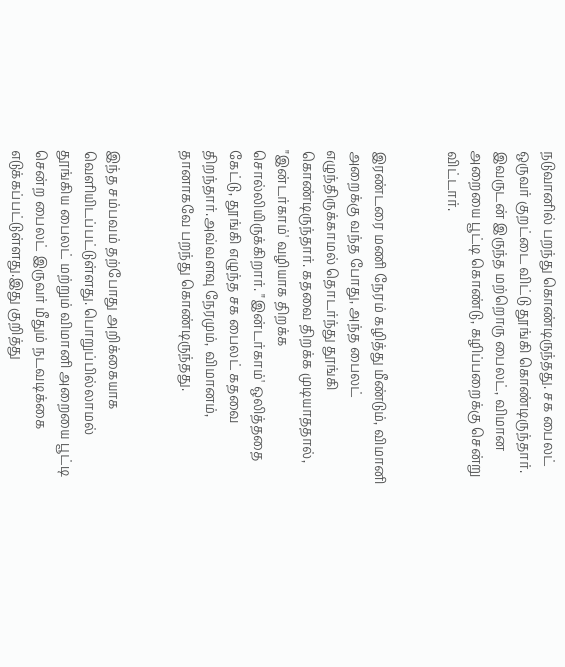நடுவானில் பறந்து கொண்டிருந்தது. சக பைலட் ஒருவர் குறட்டை விட்டு தூங்கி கொண்டிருந்தார். இவருடன் இருந்த மற்றொரு பைலட், விமான அறையை பூட்டி கொண்டு, கழிப்பறைக்கு சென்று விட்டார்.


இரண்டரை மணி நேரம் கழித்து மீண்டும், விமானி அறைக்கு வந்த போது, அந்த பைலட் எழுந்திருக்காமல் தொடர்ந்து தூங்கி கொண்டிருந்தார். கதவை திறக்க முடியாததால், "இன்டர்காம்' வழியாக திறக்க சொல்லியிருக்கிறார். "இன்டர்காம்' ஒலித்ததை கேட்டு, தூங்கி எழுந்த சக பைலட் கதவை திறந்தார்.அவ்வளவு நேரமும், விமானம், தானாகவே பறந்து கொண்டிருந்தது.


இந்த சம்பவம் தற்போது அறிக்கையாக வெளியிடப்பட்டுள்ளது. பொறுப்பில்லாமல் தூங்கிய பைலட் மற்றும் விமானி அறையை பூட்டி சென்ற பைலட் இருவர் மீதும் நடவடிக்கை எடுக்கப்பட்டுள்ளது.இது குறித்து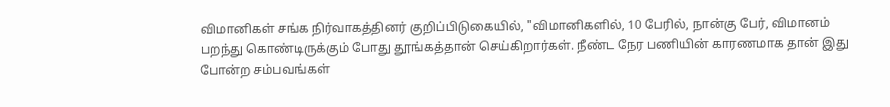விமானிகள் சங்க நிர்வாகத்தினர் குறிப்பிடுகையில், "விமானிகளில், 10 பேரில், நான்கு பேர், விமானம் பறந்து கொண்டிருக்கும் போது தூங்கத்தான் செய்கிறார்கள். நீண்ட நேர பணியின் காரணமாக தான் இது போன்ற சம்பவங்கள்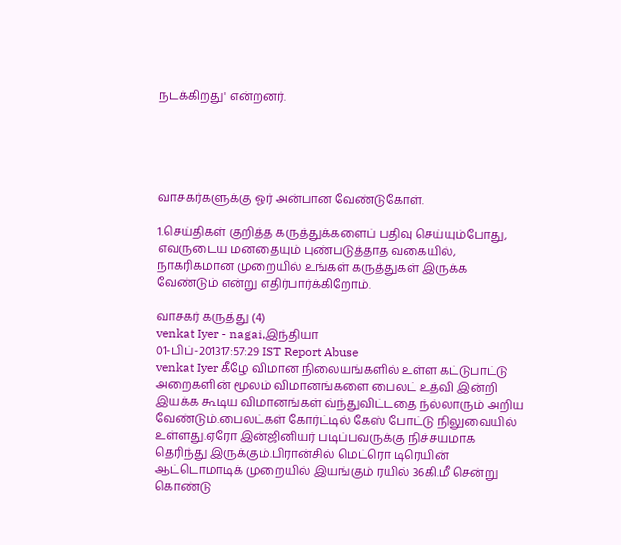நடக்கிறது' என்றனர்.





வாசகர்களுக்கு ஓர் அன்பான வேண்டுகோள்.

1.செய்திகள் குறித்த கருத்துக்களைப் பதிவு செய்யும்போது, எவருடைய மனதையும் புண்படுத்தாத வகையில், நாகரிகமான முறையில் உங்கள் கருத்துகள் இருக்க வேண்டும் என்று எதிர்பார்க்கிறோம்.

வாசகர் கருத்து (4)
venkat Iyer - nagai,இந்தியா
01-பிப்-201317:57:29 IST Report Abuse
venkat Iyer கீழே விமான நிலையங்களில் உள்ள கட்டுபாட்டு அறைகளின் மூலம் விமானங்களை பைலட் உத்வி இன்றி இயக்க கூடிய விமானங்கள் வ்ந்துவிட்டதை ந்ல்லாரும் அறிய வேண்டும்.பைலட்கள் கோர்ட்டில் கேஸ் போட்டு நிலுவையில் உள்ளது.ஏரோ இன்ஜினியர் படிப்பவருக்கு நிச்சயமாக தெரிந்து இருக்கும்.பிரான்சில் மெட்ரொ டிரெயின் ஆட்டொமாடிக் முறையில் இயங்கும் ரயில் 36கி.மீ சென்று கொண்டு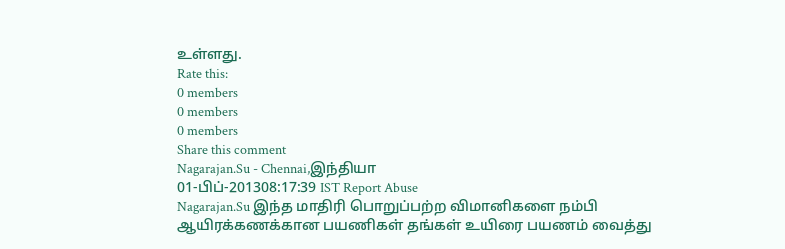உள்ளது.
Rate this:
0 members
0 members
0 members
Share this comment
Nagarajan.Su - Chennai,இந்தியா
01-பிப்-201308:17:39 IST Report Abuse
Nagarajan.Su இந்த மாதிரி பொறுப்பற்ற விமானிகளை நம்பி ஆயிரக்கணக்கான பயணிகள் தங்கள் உயிரை பயணம் வைத்து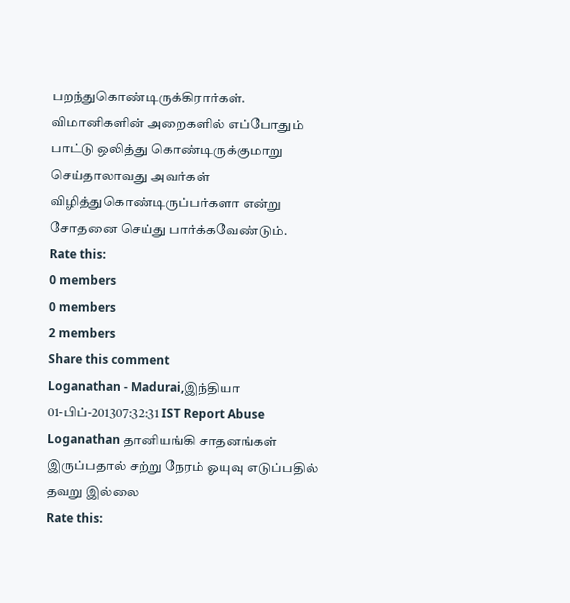பறந்துகொண்டிருக்கிரார்கள். விமானிகளின் அறைகளில் எப்போதும் பாட்டு ஒலித்து கொண்டிருக்குமாறு செய்தாலாவது அவர்கள் விழித்துகொண்டிருப்பர்களா என்று சோதனை செய்து பார்க்கவேண்டும்.
Rate this:
0 members
0 members
2 members
Share this comment
Loganathan - Madurai,இந்தியா
01-பிப்-201307:32:31 IST Report Abuse
Loganathan தானியங்கி சாதனங்கள் இருப்பதால் சற்று நேரம் ஓயுவு எடுப்பதில் தவறு இல்லை
Rate this: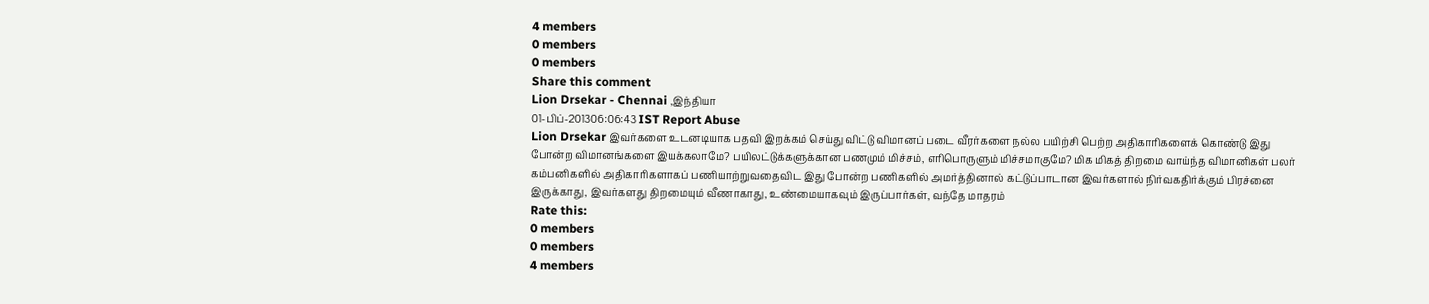4 members
0 members
0 members
Share this comment
Lion Drsekar - Chennai ,இந்தியா
01-பிப்-201306:06:43 IST Report Abuse
Lion Drsekar இவர்களை உடனடியாக பதவி இறக்கம் செய்து விட்டு விமானப் படை வீரர்களை நல்ல பயிற்சி பெற்ற அதிகாரிகளைக் கொண்டு இது போன்ற விமானங்களை இயக்கலாமே? பயிலட்டுக்களுக்கான பணமும் மிச்சம், எரிபொருளும் மிச்சமாகுமே? மிக மிகத் திறமை வாய்ந்த விமானிகள் பலர் கம்பனிகளில் அதிகாரிகளாகப் பணியாற்றுவதைவிட இது போன்ற பணிகளில் அமர்த்தினால் கட்டுப்பாடான இவர்களால் நிர்வகதிர்க்கும் பிரச்னை இருக்காது, இவர்களது திறமையும் வீணாகாது, உண்மையாகவும் இருப்பார்கள், வந்தே மாதரம்
Rate this:
0 members
0 members
4 members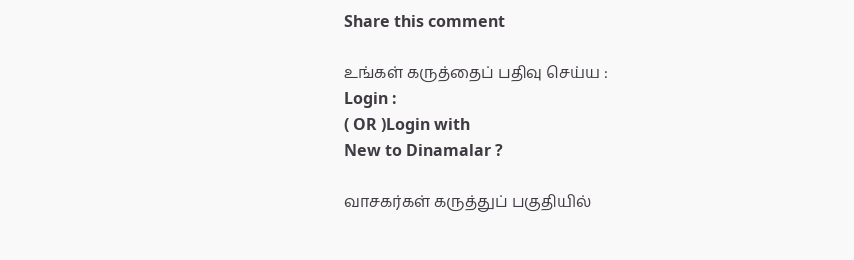Share this comment

உங்கள் கருத்தைப் பதிவு செய்ய :
Login :
( OR )Login with
New to Dinamalar ?

வாசகர்கள் கருத்துப் பகுதியில்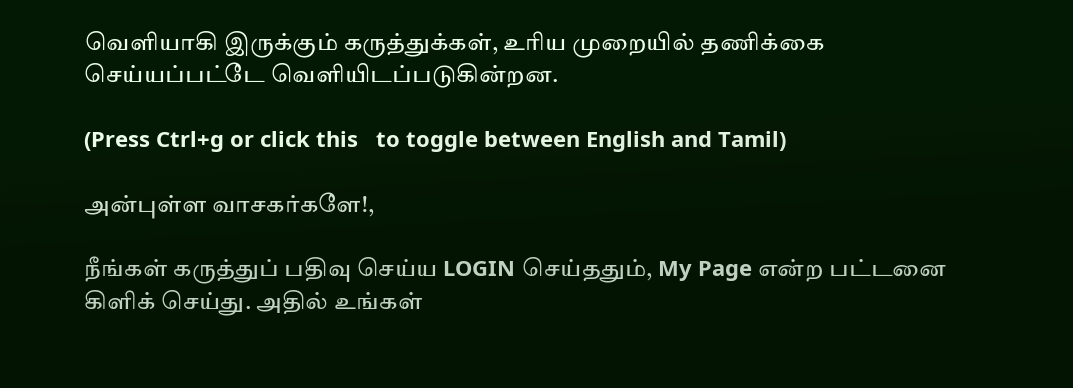வெளியாகி இருக்கும் கருத்துக்கள், உரிய முறையில் தணிக்கை செய்யப்பட்டே வெளியி‌டப்படுகின்றன.

(Press Ctrl+g or click this   to toggle between English and Tamil)

அன்புள்ள வாசகர்களே!,

நீங்கள் கருத்துப் பதிவு செய்ய LOGIN செய்ததும், My Page என்ற பட்டனை கிளிக் செய்து. அதில் உங்கள்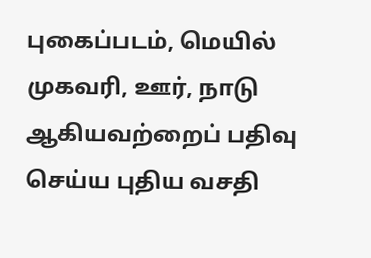புகைப்படம், மெயில் முகவரி, ஊர், நாடு ஆகியவற்றைப் பதிவு செய்ய புதிய வசதி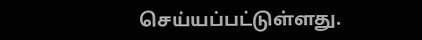செய்யப்பட்டுள்ளது.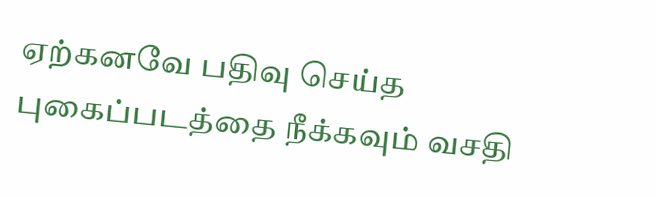ஏற்கனவே பதிவு செய்த புகைப்படத்தை நீக்கவும் வசதி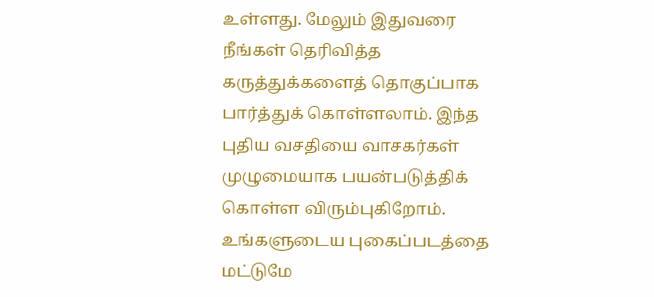உள்ளது. மேலும் இதுவரை நீங்கள் தெரிவித்த கருத்துக்களைத் தொகுப்பாக பார்த்துக் கொள்ளலாம். இந்த புதிய வசதியை வாசகர்கள் முழுமையாக பயன்படுத்திக் கொள்ள விரும்புகிறோம். உங்களுடைய புகைப்படத்தை மட்டுமே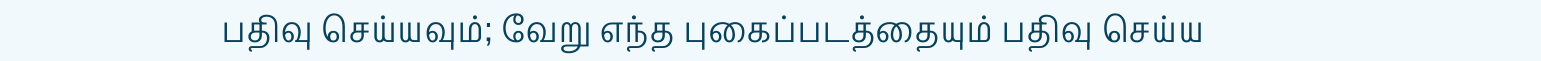பதிவு செய்யவும்; வேறு எந்த புகைப்படத்தையும் பதிவு செய்ய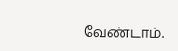வேண்டாம்.